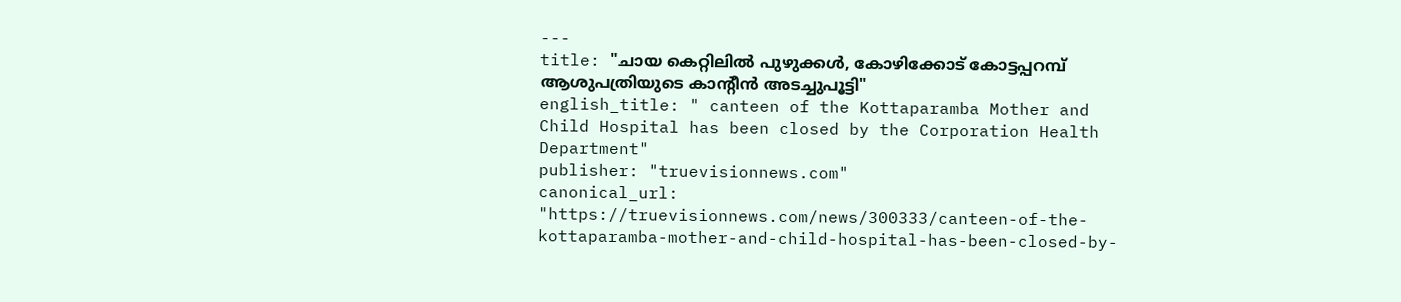---
title: "ചായ കെറ്റിലിൽ പുഴുക്കൾ, കോഴിക്കോട് കോട്ടപ്പറമ്പ് ആശുപത്രിയുടെ കാന്റീൻ അടച്ചുപൂട്ടി"
english_title: " canteen of the Kottaparamba Mother and Child Hospital has been closed by the Corporation Health Department"
publisher: "truevisionnews.com"
canonical_url: "https://truevisionnews.com/news/300333/canteen-of-the-kottaparamba-mother-and-child-hospital-has-been-closed-by-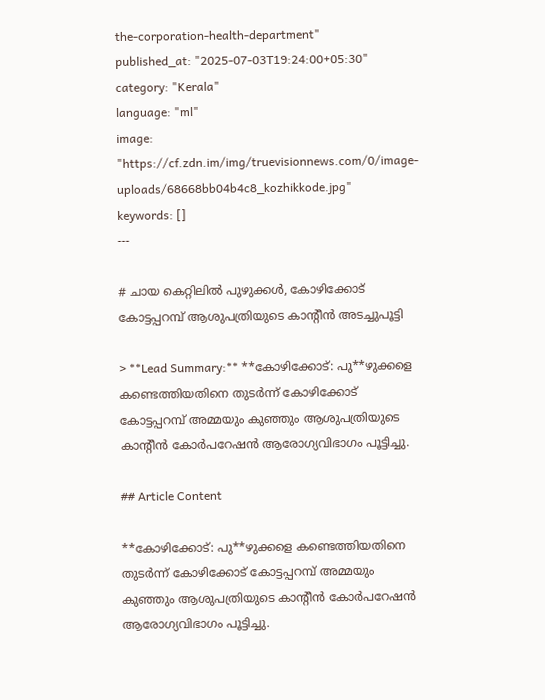the-corporation-health-department"
published_at: "2025-07-03T19:24:00+05:30"
category: "Kerala"
language: "ml"
image: "https://cf.zdn.im/img/truevisionnews.com/0/image-uploads/68668bb04b4c8_kozhikkode.jpg"
keywords: []
---

# ചായ കെറ്റിലിൽ പുഴുക്കൾ, കോഴിക്കോട് കോട്ടപ്പറമ്പ് ആശുപത്രിയുടെ കാന്റീൻ അടച്ചുപൂട്ടി

> **Lead Summary:** **കോഴിക്കോട്: പു**ഴുക്കളെ കണ്ടെത്തിയതിനെ തുടർന്ന് കോഴിക്കോട് കോട്ടപ്പറമ്പ് അമ്മയും കുഞ്ഞും ആശുപത്രിയുടെ കാന്റീൻ കോർപറേഷൻ ആരോഗ്യവിഭാഗം പൂട്ടിച്ചു.

## Article Content

**കോഴിക്കോട്: പു**ഴുക്കളെ കണ്ടെത്തിയതിനെ തുടർന്ന് കോഴിക്കോട് കോട്ടപ്പറമ്പ് അമ്മയും കുഞ്ഞും ആശുപത്രിയുടെ കാന്റീൻ കോർപറേഷൻ ആരോഗ്യവിഭാഗം പൂട്ടിച്ചു.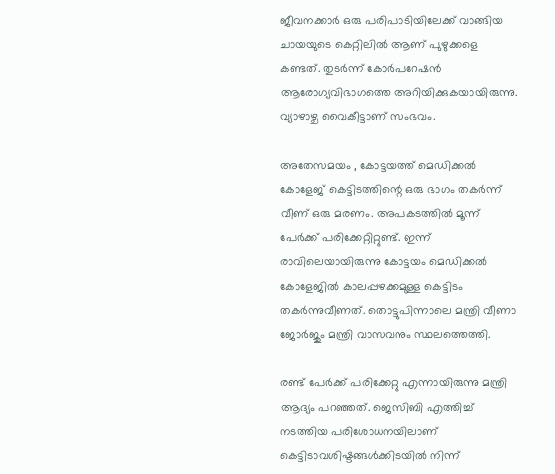ജീവനക്കാർ ഒരു പരിപാടിയിലേക്ക് വാങ്ങിയ ചായയുടെ കെറ്റിലിൽ ആണ് പുഴുക്കളെ കണ്ടത്. തുടർന്ന് കോർപറേഷൻ ആരോഗ്യവിഭാഗത്തെ അറിയിക്കുകയായിരുന്നു. വ്യാഴാഴ്ച വൈകീട്ടാണ് സംഭവം.

അതേസമയം , കോട്ടയത്ത് മെഡിക്കൽ കോളേജ് കെട്ടിടത്തിന്റെ ഒരു ഭാഗം തകർന്ന് വീണ് ഒരു മരണം. അപകടത്തിൽ മൂന്ന് പേർക്ക് പരിക്കേറ്റിറ്റുണ്ട്. ഇന്ന് രാവിലെയായിരുന്നു കോട്ടയം മെഡിക്കല്‍ കോളേജില്‍ കാലപ്പഴക്കമുള്ള കെട്ടിടം തകര്‍ന്നുവീണത്. തൊട്ടുപിന്നാലെ മന്ത്രി വീണാ ജോര്‍ജും മന്ത്രി വാസവനും സ്ഥലത്തെത്തി.

രണ്ട് പേര്‍ക്ക് പരിക്കേറ്റു എന്നായിരുന്നു മന്ത്രി ആദ്യം പറഞ്ഞത്. ജെസിബി എത്തിച്ച് നടത്തിയ പരിശോധനയിലാണ് കെട്ടിടാവശിഷ്ടങ്ങള്‍ക്കിടയില്‍ നിന്ന്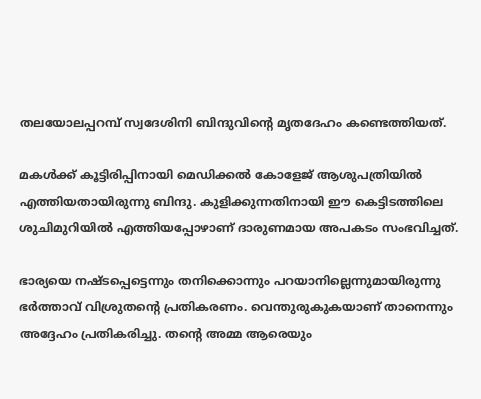തലയോലപ്പറമ്പ് സ്വദേശിനി ബിന്ദുവിന്റെ മൃതദേഹം കണ്ടെത്തിയത്.

മകള്‍ക്ക് കൂട്ടിരിപ്പിനായി മെഡിക്കല്‍ കോളേജ് ആശുപത്രിയില്‍ എത്തിയതായിരുന്നു ബിന്ദു. കുളിക്കുന്നതിനായി ഈ കെട്ടിടത്തിലെ ശുചിമുറിയില്‍ എത്തിയപ്പോഴാണ് ദാരുണമായ അപകടം സംഭവിച്ചത്.

ഭാര്യയെ നഷ്ടപ്പെട്ടെന്നും തനിക്കൊന്നും പറയാനില്ലെന്നുമായിരുന്നു ഭർത്താവ് വിശ്രുതന്റെ പ്രതികരണം. വെന്തുരുകുകയാണ് താനെന്നും അദ്ദേഹം പ്രതികരിച്ചു. തന്റെ അമ്മ ആരെയും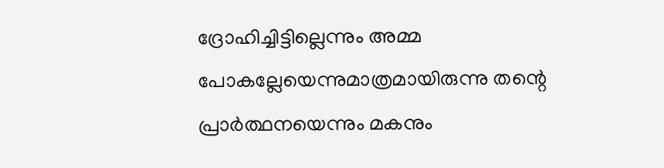ദ്രോഹിച്ചിട്ടില്ലെന്നും അമ്മ പോകല്ലേയെന്നുമാത്രമായിരുന്നു തന്റെ പ്രാർത്ഥനയെന്നും മകനും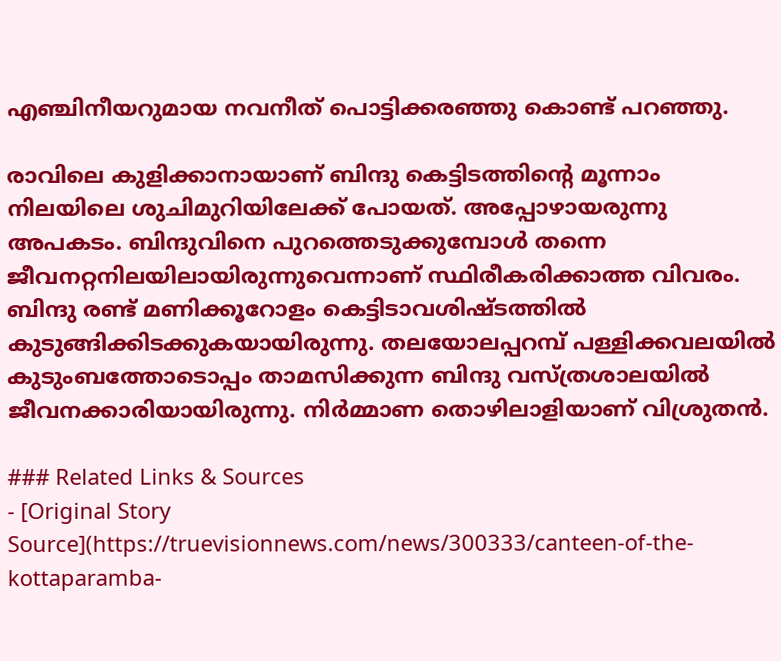എഞ്ചിനീയറുമായ നവനീത് പൊട്ടിക്കരഞ്ഞു കൊണ്ട് പറഞ്ഞു.

രാവിലെ കുളിക്കാനായാണ് ബിന്ദു കെട്ടിടത്തിന്റെ മൂന്നാം നിലയിലെ ശുചിമുറിയിലേക്ക് പോയത്. അപ്പോഴായരുന്നു അപകടം. ബിന്ദുവിനെ പുറത്തെടുക്കുമ്പോൾ തന്നെ ജീവനറ്റനിലയിലായിരുന്നുവെന്നാണ് സ്ഥിരീകരിക്കാത്ത വിവരം. ബിന്ദു രണ്ട് മണിക്കൂറോളം കെട്ടിടാവശിഷ്ടത്തിൽ കുടുങ്ങിക്കിടക്കുകയായിരുന്നു. തലയോലപ്പറമ്പ് പള്ളിക്കവലയിൽ കുടുംബത്തോടൊപ്പം താമസിക്കുന്ന ബിന്ദു വസ്ത്രശാലയിൽ ജീവനക്കാരിയായിരുന്നു. നിർമ്മാണ തൊഴിലാളിയാണ് വിശ്രുതൻ.

### Related Links & Sources
- [Original Story Source](https://truevisionnews.com/news/300333/canteen-of-the-kottaparamba-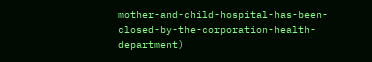mother-and-child-hospital-has-been-closed-by-the-corporation-health-department)